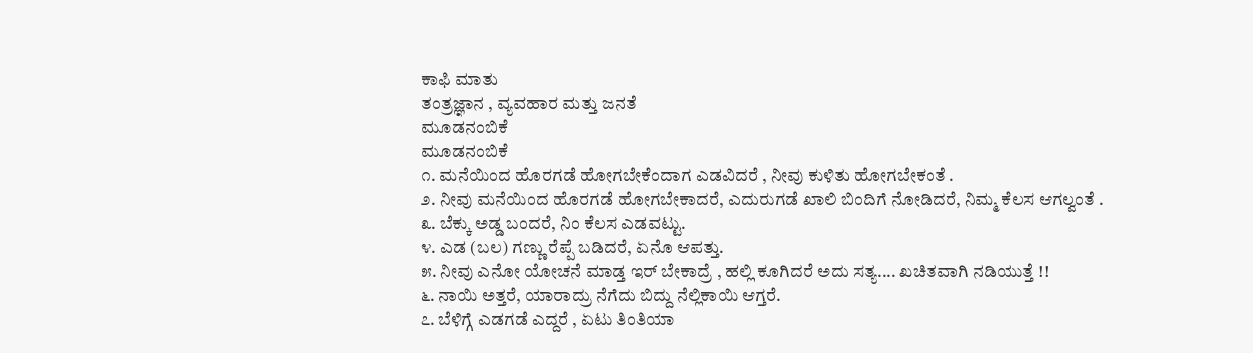ಕಾಫಿ ಮಾತು
ತಂತ್ರಜ್ಞಾನ , ವ್ಯವಹಾರ ಮತ್ತು ಜನತೆ
ಮೂಡನಂಬಿಕೆ
ಮೂಡನಂಬಿಕೆ
೧. ಮನೆಯಿಂದ ಹೊರಗಡೆ ಹೋಗಬೇಕೆಂದಾಗ ಎಡವಿದರೆ , ನೀವು ಕುಳಿತು ಹೋಗಬೇಕಂತೆ .
೨. ನೀವು ಮನೆಯಿಂದ ಹೊರಗಡೆ ಹೋಗಬೇಕಾದರೆ, ಎದುರುಗಡೆ ಖಾಲಿ ಬಿಂದಿಗೆ ನೋಡಿದರೆ, ನಿಮ್ಮ ಕೆಲಸ ಆಗಲ್ವಂತೆ .
೩. ಬೆಕ್ಕು ಅಡ್ಡ ಬಂದರೆ, ನಿಂ ಕೆಲಸ ಎಡವಟ್ಟು.
೪. ಎಡ (ಬಲ) ಗಣ್ಣು ರೆಪ್ಪೆ ಬಡಿದರೆ, ಏನೊ ಆಪತ್ತು.
೫. ನೀವು ಎನೋ ಯೋಚನೆ ಮಾಡ್ತ ಇರ್ ಬೇಕಾದ್ರೆ , ಹಲ್ಲಿ ಕೂಗಿದರೆ ಅದು ಸತ್ಯ.... ಖಚಿತವಾಗಿ ನಡಿಯುತ್ತೆ !!
೬. ನಾಯಿ ಅತ್ತರೆ, ಯಾರಾದ್ರು ನೆಗೆದು ಬಿದ್ದು ನೆಲ್ಲಿಕಾಯಿ ಆಗ್ತರೆ.
೭. ಬೆಳಿಗ್ಗೆ ಎಡಗಡೆ ಎದ್ದರೆ , ಏಟು ತಿಂತಿಯಾ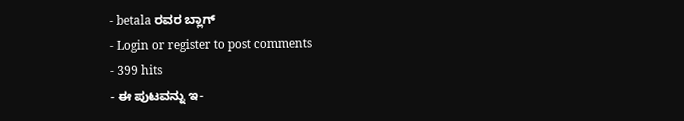- betala ರವರ ಬ್ಲಾಗ್
- Login or register to post comments
- 399 hits
- ಈ ಪುಟವನ್ನು ಇ-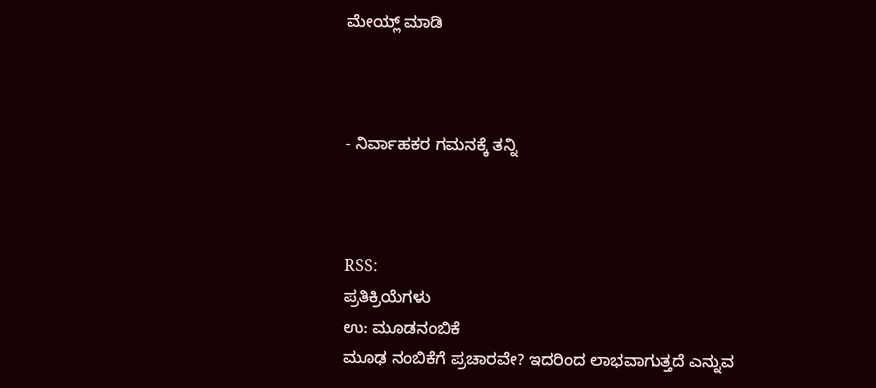ಮೇಯ್ಲ್ ಮಾಡಿ



- ನಿರ್ವಾಹಕರ ಗಮನಕ್ಕೆ ತನ್ನಿ



RSS:
ಪ್ರತಿಕ್ರಿಯೆಗಳು
ಉ: ಮೂಡನಂಬಿಕೆ
ಮೂಢ ನಂಬಿಕೆಗೆ ಪ್ರಚಾರವೇ? ಇದರಿಂದ ಲಾಭವಾಗುತ್ತದೆ ಎನ್ನುವ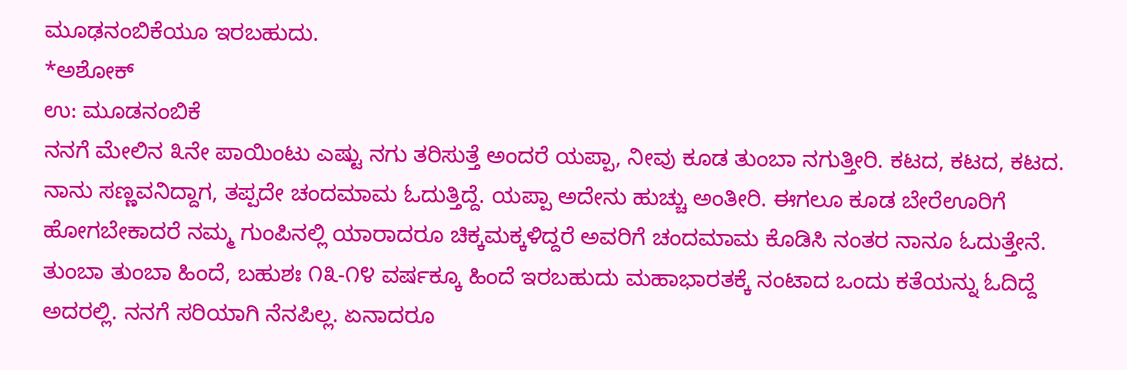ಮೂಢನಂಬಿಕೆಯೂ ಇರಬಹುದು.
*ಅಶೋಕ್
ಉ: ಮೂಡನಂಬಿಕೆ
ನನಗೆ ಮೇಲಿನ ೩ನೇ ಪಾಯಿಂಟು ಎಷ್ಟು ನಗು ತರಿಸುತ್ತೆ ಅಂದರೆ ಯಪ್ಪಾ, ನೀವು ಕೂಡ ತುಂಬಾ ನಗುತ್ತೀರಿ. ಕಟದ, ಕಟದ, ಕಟದ.
ನಾನು ಸಣ್ಣವನಿದ್ದಾಗ, ತಪ್ಪದೇ ಚಂದಮಾಮ ಓದುತ್ತಿದ್ದೆ. ಯಪ್ಪಾ ಅದೇನು ಹುಚ್ಚು ಅಂತೀರಿ. ಈಗಲೂ ಕೂಡ ಬೇರೆಊರಿಗೆ ಹೋಗಬೇಕಾದರೆ ನಮ್ಮ ಗುಂಪಿನಲ್ಲಿ ಯಾರಾದರೂ ಚಿಕ್ಕಮಕ್ಕಳಿದ್ದರೆ ಅವರಿಗೆ ಚಂದಮಾಮ ಕೊಡಿಸಿ ನಂತರ ನಾನೂ ಓದುತ್ತೇನೆ. ತುಂಬಾ ತುಂಬಾ ಹಿಂದೆ, ಬಹುಶಃ ೧೩-೧೪ ವರ್ಷಕ್ಕೂ ಹಿಂದೆ ಇರಬಹುದು ಮಹಾಭಾರತಕ್ಕೆ ನಂಟಾದ ಒಂದು ಕತೆಯನ್ನು ಓದಿದ್ದೆ ಅದರಲ್ಲಿ. ನನಗೆ ಸರಿಯಾಗಿ ನೆನಪಿಲ್ಲ. ಏನಾದರೂ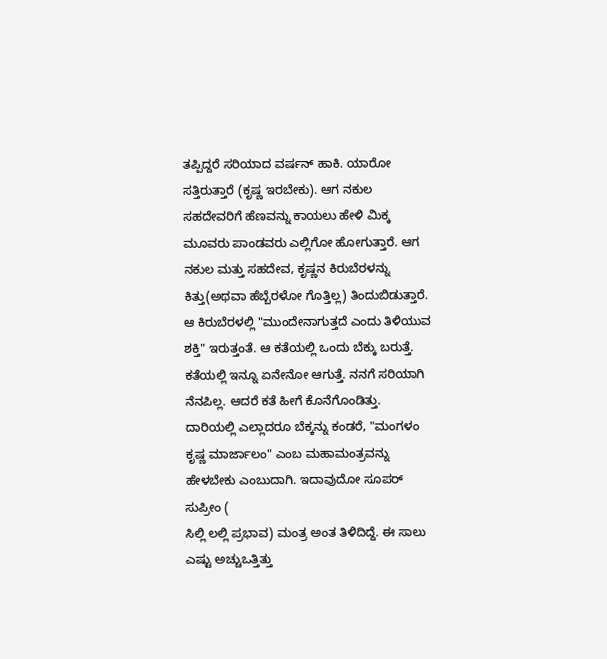ತಪ್ಪಿದ್ದರೆ ಸರಿಯಾದ ವರ್ಷನ್ ಹಾಕಿ. ಯಾರೋ ಸತ್ತಿರುತ್ತಾರೆ (ಕೃಷ್ಣ ಇರಬೇಕು). ಆಗ ನಕುಲ ಸಹದೇವರಿಗೆ ಹೆಣವನ್ನು ಕಾಯಲು ಹೇಳಿ ಮಿಕ್ಕ ಮೂವರು ಪಾಂಡವರು ಎಲ್ಲಿಗೋ ಹೋಗುತ್ತಾರೆ. ಆಗ ನಕುಲ ಮತ್ತು ಸಹದೇವ, ಕೃಷ್ಣನ ಕಿರುಬೆರಳನ್ನು ಕಿತ್ತು(ಅಥವಾ ಹೆಬ್ಬೆರಳೋ ಗೊತ್ತಿಲ್ಲ) ತಿಂದುಬಿಡುತ್ತಾರೆ. ಆ ಕಿರುಬೆರಳಲ್ಲಿ "ಮುಂದೇನಾಗುತ್ತದೆ ಎಂದು ತಿಳಿಯುವ ಶಕ್ತಿ" ಇರುತ್ತಂತೆ. ಆ ಕತೆಯಲ್ಲಿ ಒಂದು ಬೆಕ್ಕು ಬರುತ್ತೆ. ಕತೆಯಲ್ಲಿ ಇನ್ನೂ ಏನೇನೋ ಆಗುತ್ತೆ. ನನಗೆ ಸರಿಯಾಗಿ ನೆನಪಿಲ್ಲ. ಆದರೆ ಕತೆ ಹೀಗೆ ಕೊನೆಗೊಂಡಿತ್ತು. ದಾರಿಯಲ್ಲಿ ಎಲ್ಲಾದರೂ ಬೆಕ್ಕನ್ನು ಕಂಡರೆ, "ಮಂಗಳಂ ಕೃಷ್ಣ ಮಾರ್ಜಾಲಂ" ಎಂಬ ಮಹಾಮಂತ್ರವನ್ನು ಹೇಳಬೇಕು ಎಂಬುದಾಗಿ. ಇದಾವುದೋ ಸೂಪರ್ ಸುಪ್ರೀಂ (
ಸಿಲ್ಲಿ ಲಲ್ಲಿ ಪ್ರಭಾವ) ಮಂತ್ರ ಅಂತ ತಿಳಿದಿದ್ದೆ. ಈ ಸಾಲು ಎಷ್ಟು ಅಚ್ಚುಒತ್ತಿತ್ತು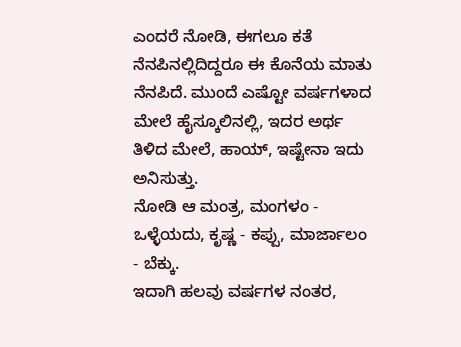ಎಂದರೆ ನೋಡಿ, ಈಗಲೂ ಕತೆ ನೆನಪಿನಲ್ಲಿದಿದ್ದರೂ ಈ ಕೊನೆಯ ಮಾತು ನೆನಪಿದೆ. ಮುಂದೆ ಎಷ್ಟೋ ವರ್ಷಗಳಾದ ಮೇಲೆ ಹೈಸ್ಕೂಲಿನಲ್ಲಿ, ಇದರ ಅರ್ಥ ತಿಳಿದ ಮೇಲೆ, ಹಾಯ್, ಇಷ್ಟೇನಾ ಇದು ಅನಿಸುತ್ತು.
ನೋಡಿ ಆ ಮಂತ್ರ, ಮಂಗಳಂ - ಒಳ್ಳೆಯದು, ಕೃಷ್ಣ - ಕಪ್ಪು, ಮಾರ್ಜಾಲಂ - ಬೆಕ್ಕು.
ಇದಾಗಿ ಹಲವು ವರ್ಷಗಳ ನಂತರ,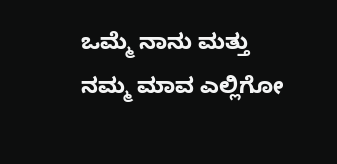ಒಮ್ಮೆ ನಾನು ಮತ್ತು ನಮ್ಮ ಮಾವ ಎಲ್ಲಿಗೋ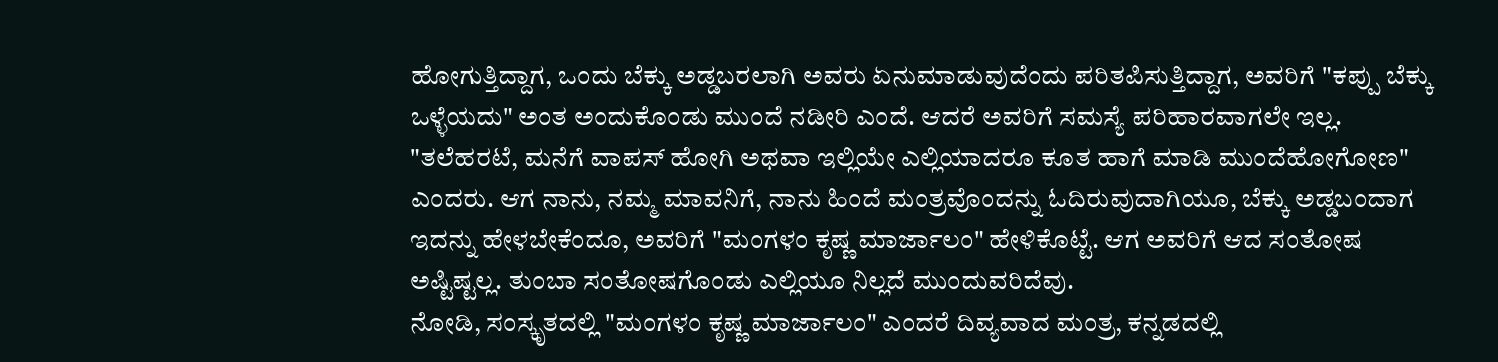ಹೋಗುತ್ತಿದ್ದಾಗ, ಒಂದು ಬೆಕ್ಕು ಅಡ್ಡಬರಲಾಗಿ ಅವರು ಏನುಮಾಡುವುದೆಂದು ಪರಿತಪಿಸುತ್ತಿದ್ದಾಗ, ಅವರಿಗೆ "ಕಪ್ಪು ಬೆಕ್ಕು ಒಳ್ಳೆಯದು" ಅಂತ ಅಂದುಕೊಂಡು ಮುಂದೆ ನಡೀರಿ ಎಂದೆ. ಆದರೆ ಅವರಿಗೆ ಸಮಸ್ಯೆ ಪರಿಹಾರವಾಗಲೇ ಇಲ್ಲ. "ತಲೆಹರಟೆ, ಮನೆಗೆ ವಾಪಸ್ ಹೋಗಿ ಅಥವಾ ಇಲ್ಲಿಯೇ ಎಲ್ಲಿಯಾದರೂ ಕೂತ ಹಾಗೆ ಮಾಡಿ ಮುಂದೆಹೋಗೋಣ" ಎಂದರು. ಆಗ ನಾನು, ನಮ್ಮ ಮಾವನಿಗೆ, ನಾನು ಹಿಂದೆ ಮಂತ್ರವೊಂದನ್ನು ಓದಿರುವುದಾಗಿಯೂ, ಬೆಕ್ಕು ಅಡ್ಡಬಂದಾಗ ಇದನ್ನು ಹೇಳಬೇಕೆಂದೂ, ಅವರಿಗೆ "ಮಂಗಳಂ ಕೃಷ್ಣ ಮಾರ್ಜಾಲಂ" ಹೇಳಿಕೊಟ್ಟೆ. ಆಗ ಅವರಿಗೆ ಆದ ಸಂತೋಷ ಅಷ್ಟಿಷ್ಟಲ್ಲ. ತುಂಬಾ ಸಂತೋಷಗೊಂಡು ಎಲ್ಲಿಯೂ ನಿಲ್ಲದೆ ಮುಂದುವರಿದೆವು.
ನೋಡಿ, ಸಂಸ್ಕೃತದಲ್ಲಿ "ಮಂಗಳಂ ಕೃಷ್ಣ ಮಾರ್ಜಾಲಂ" ಎಂದರೆ ದಿವ್ಯವಾದ ಮಂತ್ರ, ಕನ್ನಡದಲ್ಲಿ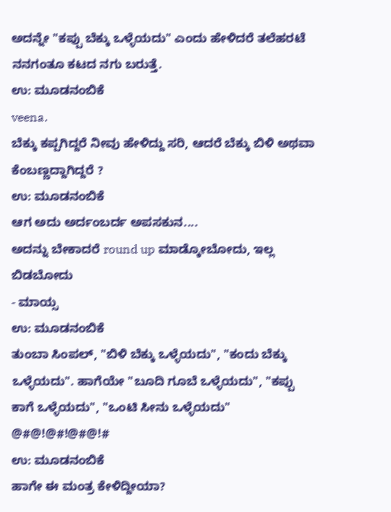ಅದನ್ನೇ "ಕಪ್ಪು ಬೆಕ್ಕು ಒಳ್ಳೆಯದು" ಎಂದು ಹೇಳಿದರೆ ತಲೆಹರಟೆ
ನನಗಂತೂ ಕಟದ ನಗು ಬರುತ್ತೆ.
ಉ: ಮೂಡನಂಬಿಕೆ
veena.
ಬೆಕ್ಕು ಕಪ್ಪಗಿದ್ದರೆ ನೀವು ಹೇಳಿದ್ದು ಸರಿ, ಆದರೆ ಬೆಕ್ಕು ಬಿಳಿ ಅಥವಾ ಕೆಂಬಣ್ಣದ್ದಾಗಿದ್ದರೆ ?
ಉ: ಮೂಡನಂಬಿಕೆ
ಆಗ ಅದು ಅರ್ದಂಬರ್ದ ಅಪಸಕುನ....
ಅದನ್ನು ಬೇಕಾದರೆ round up ಮಾಡ್ಕೋಬೋದು, ಇಲ್ಲ ಬಿಡಬೋದು
- ಮಾಯ್ಸ
ಉ: ಮೂಡನಂಬಿಕೆ
ತುಂಬಾ ಸಿಂಪಲ್, "ಬಿಳಿ ಬೆಕ್ಕು ಒಳ್ಳೆಯದು", "ಕಂದು ಬೆಕ್ಕು ಒಳ್ಳೆಯದು". ಹಾಗೆಯೇ "ಬೂದಿ ಗೂಬೆ ಒಳ್ಳೆಯದು", "ಕಪ್ಪು ಕಾಗೆ ಒಳ್ಳೆಯದು", "ಒಂಟಿ ಸೀನು ಒಳ್ಳೆಯದು" @#@!@#!@#@!#
ಉ: ಮೂಡನಂಬಿಕೆ
ಹಾಗೇ ಈ ಮಂತ್ರ ಕೇಳಿದ್ದೀಯಾ?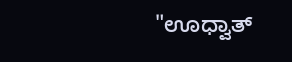"ಊಧ್ವಾತ್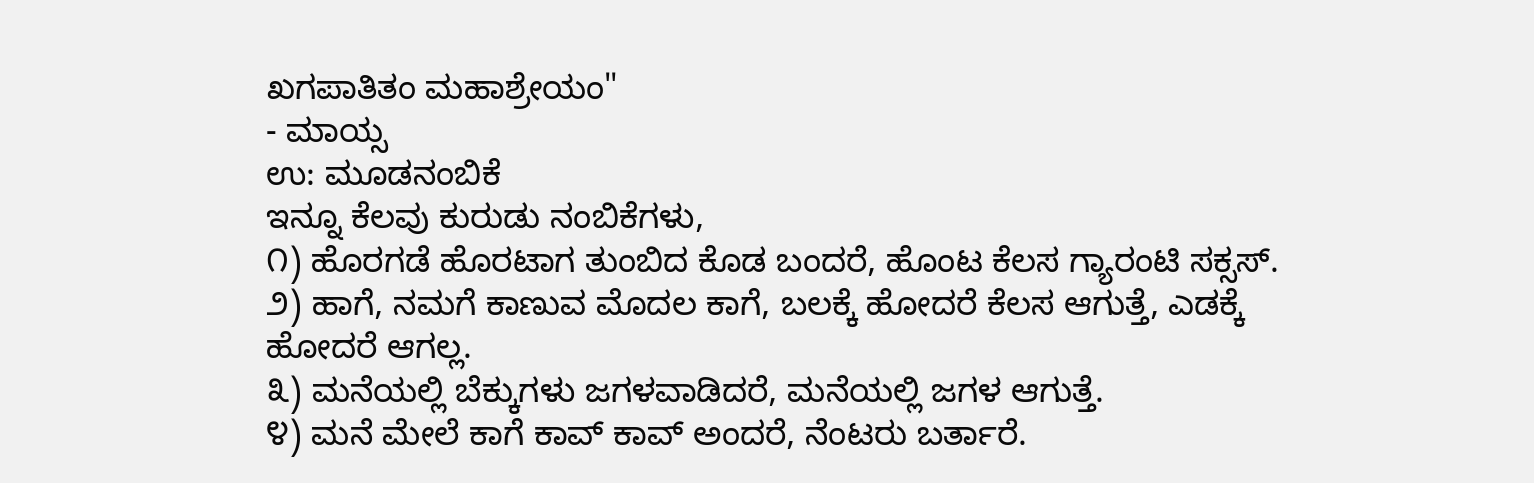ಖಗಪಾತಿತಂ ಮಹಾಶ್ರೇಯಂ"
- ಮಾಯ್ಸ
ಉ: ಮೂಡನಂಬಿಕೆ
ಇನ್ನೂ ಕೆಲವು ಕುರುಡು ನಂಬಿಕೆಗಳು,
೧) ಹೊರಗಡೆ ಹೊರಟಾಗ ತುಂಬಿದ ಕೊಡ ಬಂದರೆ, ಹೊಂಟ ಕೆಲಸ ಗ್ಯಾರಂಟಿ ಸಕ್ಸಸ್.
೨) ಹಾಗೆ, ನಮಗೆ ಕಾಣುವ ಮೊದಲ ಕಾಗೆ, ಬಲಕ್ಕೆ ಹೋದರೆ ಕೆಲಸ ಆಗುತ್ತೆ, ಎಡಕ್ಕೆ ಹೋದರೆ ಆಗಲ್ಲ.
೩) ಮನೆಯಲ್ಲಿ ಬೆಕ್ಕುಗಳು ಜಗಳವಾಡಿದರೆ, ಮನೆಯಲ್ಲಿ ಜಗಳ ಆಗುತ್ತೆ.
೪) ಮನೆ ಮೇಲೆ ಕಾಗೆ ಕಾವ್ ಕಾವ್ ಅಂದರೆ, ನೆಂಟರು ಬರ್ತಾರೆ.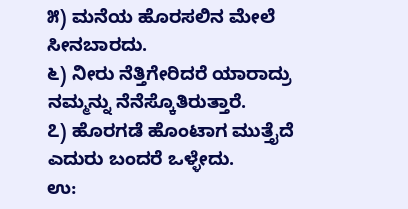೫) ಮನೆಯ ಹೊರಸಲಿನ ಮೇಲೆ ಸೀನಬಾರದು.
೬) ನೀರು ನೆತ್ತಿಗೇರಿದರೆ ಯಾರಾದ್ರು ನಮ್ಮನ್ನು ನೆನೆಸ್ಕೊತಿರುತ್ತಾರೆ.
೭) ಹೊರಗಡೆ ಹೊಂಟಾಗ ಮುತ್ತೈದೆ ಎದುರು ಬಂದರೆ ಒಳ್ಳೇದು.
ಉ: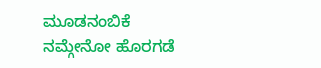ಮೂಡನಂಬಿಕೆ
ನಮ್ಗೇನೋ ಹೊರಗಡೆ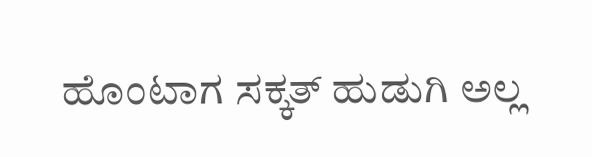ಹೊಂಟಾಗ ಸಕ್ಕತ್ ಹುಡುಗಿ ಅಲ್ಲ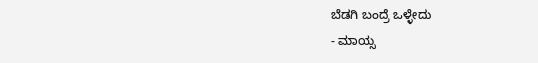ಬೆಡಗಿ ಬಂದ್ರೆ ಒಳ್ಳೇದು
- ಮಾಯ್ಸ